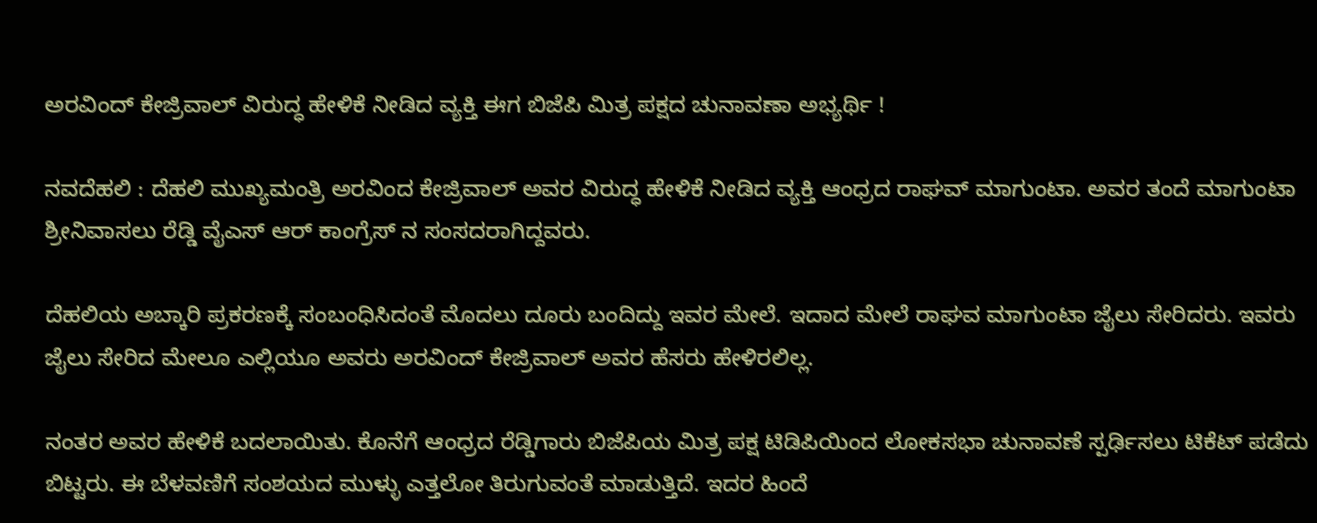ಅರವಿಂದ್ ಕೇಜ್ರಿವಾಲ್ ವಿರುದ್ಧ ಹೇಳಿಕೆ ನೀಡಿದ ವ್ಯಕ್ತಿ ಈಗ ಬಿಜೆಪಿ ಮಿತ್ರ ಪಕ್ಷದ ಚುನಾವಣಾ ಅಭ್ಯರ್ಥಿ !

ನವದೆಹಲಿ : ದೆಹಲಿ ಮುಖ್ಯಮಂತ್ರಿ ಅರವಿಂದ ಕೇಜ್ರಿವಾಲ್ ಅವರ ವಿರುದ್ಧ ಹೇಳಿಕೆ ನೀಡಿದ ವ್ಯಕ್ತಿ ಆಂಧ್ರದ ರಾಘವ್ ಮಾಗುಂಟಾ. ಅವರ ತಂದೆ ಮಾಗುಂಟಾ ಶ್ರೀನಿವಾಸಲು ರೆಡ್ಡಿ ವೈಎಸ್ ಆರ್ ಕಾಂಗ್ರೆಸ್ ನ ಸಂಸದರಾಗಿದ್ದವರು.

ದೆಹಲಿಯ ಅಬ್ಕಾರಿ ಪ್ರಕರಣಕ್ಕೆ ಸಂಬಂಧಿಸಿದಂತೆ ಮೊದಲು ದೂರು ಬಂದಿದ್ದು ಇವರ ಮೇಲೆ. ಇದಾದ ಮೇಲೆ ರಾಘವ ಮಾಗುಂಟಾ ಜೈಲು ಸೇರಿದರು. ಇವರು ಜೈಲು ಸೇರಿದ ಮೇಲೂ ಎಲ್ಲಿಯೂ ಅವರು ಅರವಿಂದ್ ಕೇಜ್ರಿವಾಲ್ ಅವರ ಹೆಸರು ಹೇಳಿರಲಿಲ್ಲ.

ನಂತರ ಅವರ ಹೇಳಿಕೆ ಬದಲಾಯಿತು. ಕೊನೆಗೆ ಆಂಧ್ರದ ರೆಡ್ಡಿಗಾರು ಬಿಜೆಪಿಯ ಮಿತ್ರ ಪಕ್ಷ ಟಿಡಿಪಿಯಿಂದ ಲೋಕಸಭಾ ಚುನಾವಣೆ ಸ್ಪರ್ಢಿಸಲು ಟಿಕೆಟ್ ಪಡೆದು ಬಿಟ್ಟರು. ಈ ಬೆಳವಣಿಗೆ ಸಂಶಯದ ಮುಳ್ಳು ಎತ್ತಲೋ ತಿರುಗುವಂತೆ ಮಾಡುತ್ತಿದೆ. ಇದರ ಹಿಂದೆ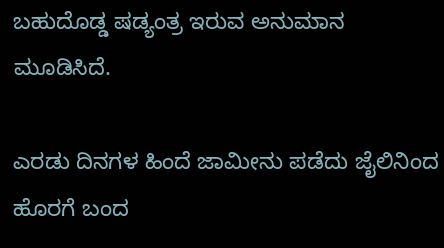ಬಹುದೊಡ್ಡ ಷಡ್ಯಂತ್ರ ಇರುವ ಅನುಮಾನ ಮೂಡಿಸಿದೆ.

ಎರಡು ದಿನಗಳ ಹಿಂದೆ ಜಾಮೀನು ಪಡೆದು ಜೈಲಿನಿಂದ ಹೊರಗೆ ಬಂದ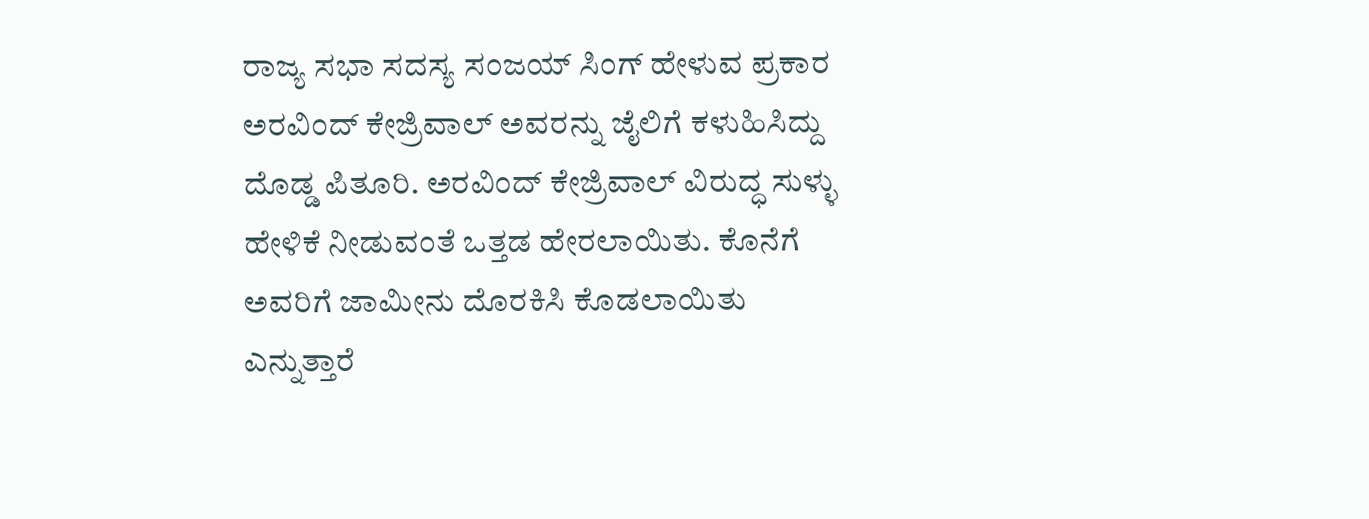ರಾಜ್ಯ ಸಭಾ ಸದಸ್ಯ ಸಂಜಯ್ ಸಿಂಗ್ ಹೇಳುವ ಪ್ರಕಾರ ಅರವಿಂದ್ ಕೇಜ್ರಿವಾಲ್ ಅವರನ್ನು ಜೈಲಿಗೆ ಕಳುಹಿಸಿದ್ದು ದೊಡ್ಡ ಪಿತೂರಿ. ಅರವಿಂದ್ ಕೇಜ್ರಿವಾಲ್ ವಿರುದ್ಧ ಸುಳ್ಳು ಹೇಳಿಕೆ ನೀಡುವಂತೆ ಒತ್ತಡ ಹೇರಲಾಯಿತು. ಕೊನೆಗೆ ಅವರಿಗೆ ಜಾಮೀನು ದೊರಕಿಸಿ ಕೊಡಲಾಯಿತು ಎನ್ನುತ್ತಾರೆ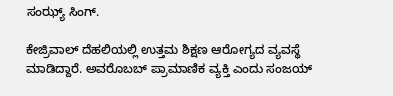ಸಂಝ್ಯ್ ಸಿಂಗ್.

ಕೇಜ್ರಿವಾಲ್ ದೆಹಲಿಯಲ್ಲಿ ಉತ್ತಮ ಶಿಕ್ಷಣ ಆರೋಗ್ಯದ ವ್ಯವಸ್ಥೆ ಮಾಡಿದ್ದಾರೆ. ಅವರೊಬಬ್ ಪ್ರಾಮಾಣಿಕ ವ್ಯಕ್ತಿ ಎಂದು ಸಂಜಯ್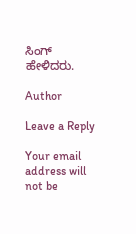ಸಿಂಗ್ ಹೇಳಿದರು.

Author

Leave a Reply

Your email address will not be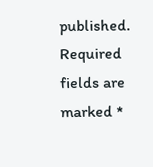published. Required fields are marked *